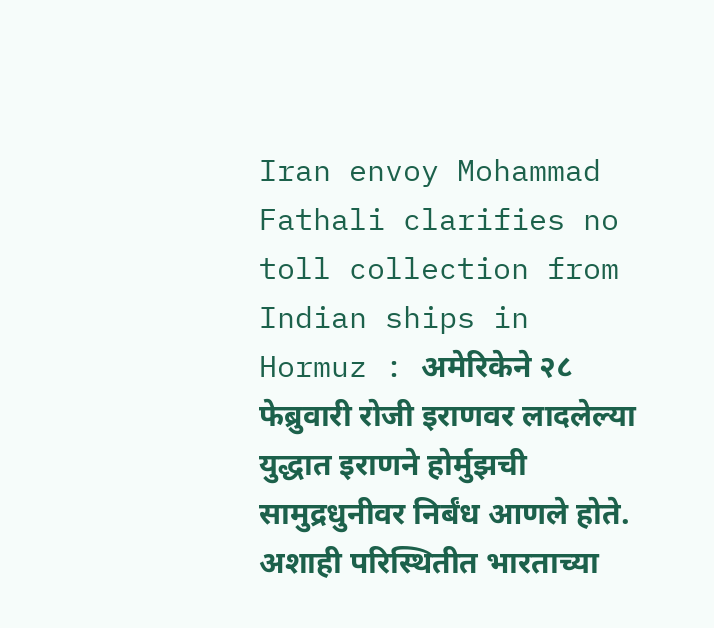Iran envoy Mohammad Fathali clarifies no toll collection from Indian ships in Hormuz : अमेरिकेने २८ फेब्रुवारी रोजी इराणवर लादलेल्या युद्धात इराणने होर्मुझची सामुद्रधुनीवर निर्बंध आणले होते. अशाही परिस्थितीत भारताच्या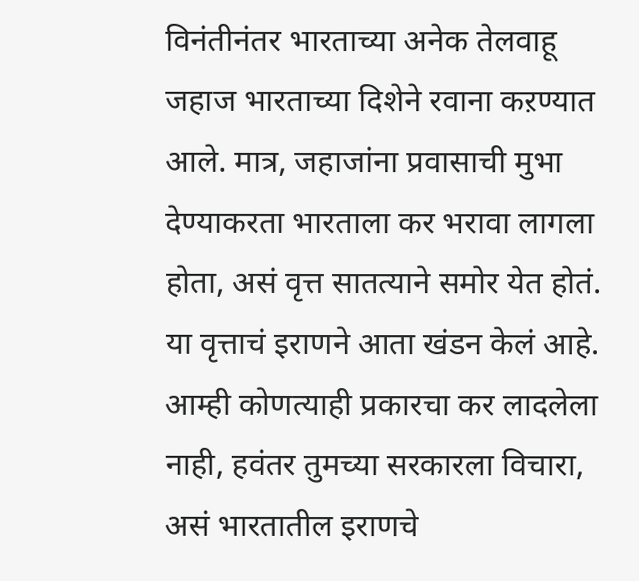विनंतीनंतर भारताच्या अनेक तेलवाहू जहाज भारताच्या दिशेने रवाना कऱण्यात आले. मात्र, जहाजांना प्रवासाची मुभा देण्याकरता भारताला कर भरावा लागला होता, असं वृत्त सातत्याने समोर येत होतं. या वृत्ताचं इराणने आता खंडन केलं आहे. आम्ही कोणत्याही प्रकारचा कर लादलेला नाही, हवंतर तुमच्या सरकारला विचारा, असं भारतातील इराणचे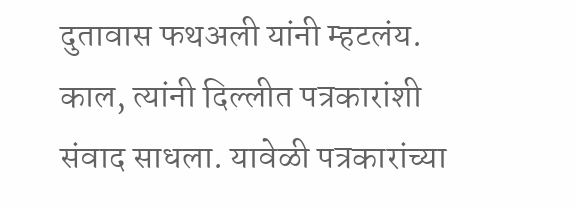दुतावास फथअली यांनी म्हटलंय. काल, त्यांनी दिल्लीत पत्रकारांशी संवाद साधला. यावेळी पत्रकारांच्या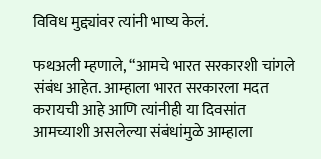विविध मुद्द्यांवर त्यांनी भाष्य केलं.

फथअली म्हणाले, “आमचे भारत सरकारशी चांगले संबंध आहेत. आम्हाला भारत सरकारला मदत करायची आहे आणि त्यांनीही या दिवसांत आमच्याशी असलेल्या संबंधांमुळे आम्हाला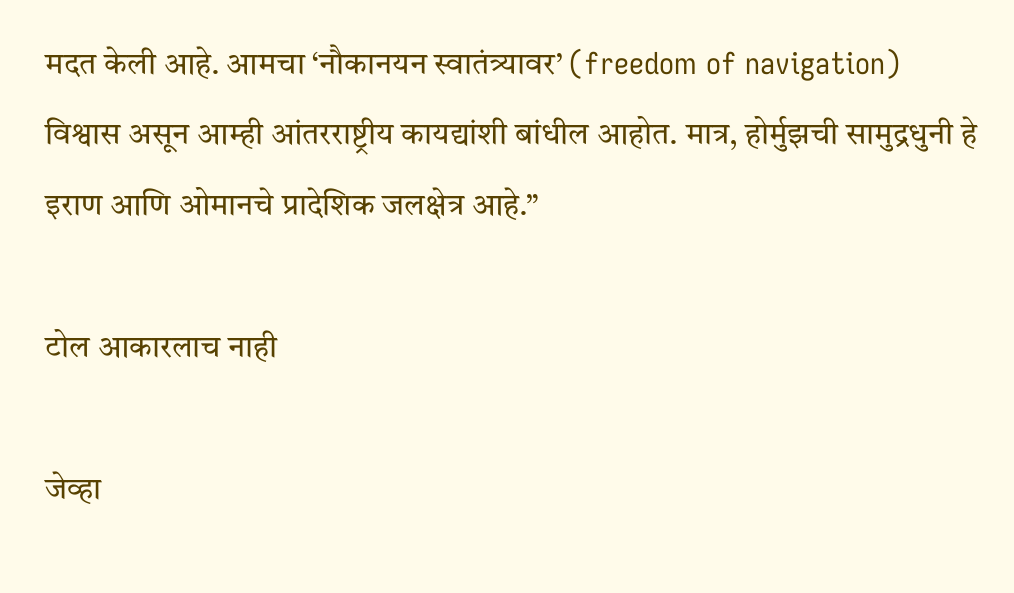मदत केली आहे. आमचा ‘नौकानयन स्वातंत्र्यावर’ (freedom of navigation) विश्वास असून आम्ही आंतरराष्ट्रीय कायद्यांशी बांधील आहोत. मात्र, होर्मुझची सामुद्रधुनी हे इराण आणि ओमानचे प्रादेशिक जलक्षेत्र आहे.”

टोल आकारलाच नाही

जेव्हा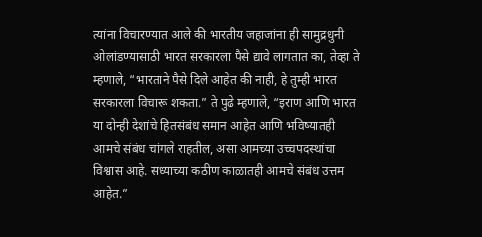त्यांना विचारण्यात आले की भारतीय जहाजांना ही सामुद्रधुनी ओलांडण्यासाठी भारत सरकारला पैसे द्यावे लागतात का, तेव्हा ते म्हणाले, “भारताने पैसे दिले आहेत की नाही, हे तुम्ही भारत सरकारला विचारू शकता.” ते पुढे म्हणाले, “इराण आणि भारत या दोन्ही देशांचे हितसंबंध समान आहेत आणि भविष्यातही आमचे संबंध चांगले राहतील, असा आमच्या उच्चपदस्थांचा विश्वास आहे. सध्याच्या कठीण काळातही आमचे संबंध उत्तम आहेत.”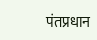पंतप्रधान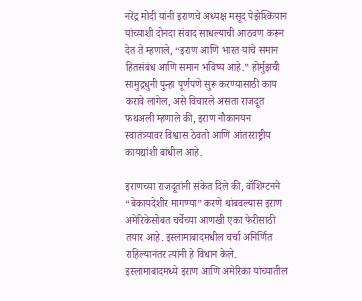नरेंद्र मोदी यांनी इराणचे अध्यक्ष मसूद पेझेश्कियान यांच्याशी दोनदा संवाद साधल्याची आठवण करून देत ते म्हणाले, “इराण आणि भारत यांचे समान हितसंबंध आणि समान भविष्य आहे.” होर्मुझची सामुद्रधुनी पुन्हा पूर्णपणे सुरू करण्यासाठी काय करावे लागेल, असे विचारले असता राजदूत फथअली म्हणाले की, इराण नौकानयन स्वातंत्र्यावर विश्वास ठेवतो आणि आंतरराष्ट्रीय कायद्यांशी बांधील आहे.

इराणच्या राजदूतांनी संकेत दिले की, वॉशिंग्टनने “बेकायदेशीर मागण्या” करणे थांबवल्यास इराण अमेरिकेसोबत चर्चेच्या आणखी एका फेरीसाठी तयार आहे. इस्लामाबादमधील चर्चा अनिर्णित राहिल्यानंतर त्यांनी हे विधान केले. इस्लामाबादमध्ये इराण आणि अमेरिका यांच्यातील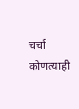चर्चा कोणत्याही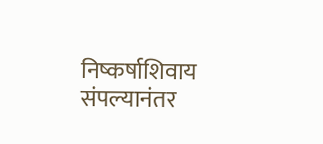निष्कर्षाशिवाय संपल्यानंतर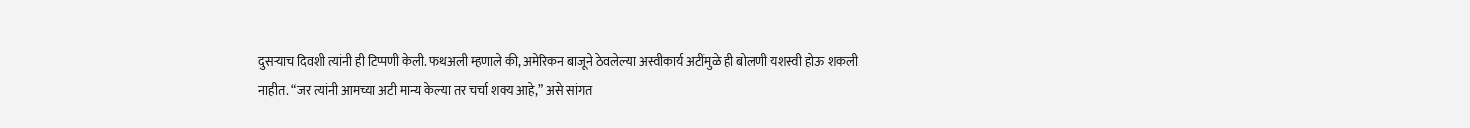दुसऱ्याच दिवशी त्यांनी ही टिप्पणी केली. फथअली म्हणाले की, अमेरिकन बाजूने ठेवलेल्या अस्वीकार्य अटींमुळे ही बोलणी यशस्वी होऊ शकली नाहीत. “जर त्यांनी आमच्या अटी मान्य केल्या तर चर्चा शक्य आहे,” असे सांगत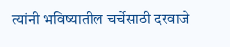त्यांनी भविष्यातील चर्चेसाठी दरवाजे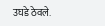उघडे ठेवले.